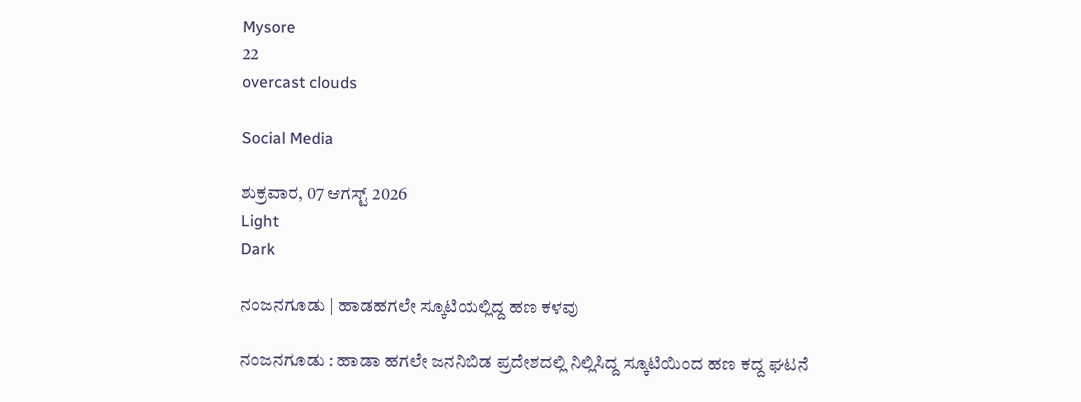Mysore
22
overcast clouds

Social Media

ಶುಕ್ರವಾರ, 07 ಆಗಸ್ಟ್ 2026
Light
Dark

ನಂಜನಗೂಡು | ಹಾಡಹಗಲೇ ಸ್ಕೂಟಿಯಲ್ಲಿದ್ದ ಹಣ ಕಳವು

ನಂಜನಗೂಡು : ಹಾಡಾ ಹಗಲೇ ಜನನಿಬಿಡ ಪ್ರದೇಶದಲ್ಲಿ ನಿಲ್ಲಿಸಿದ್ದ ಸ್ಕೂಟಿಯಿಂದ ಹಣ ಕದ್ದ ಘಟನೆ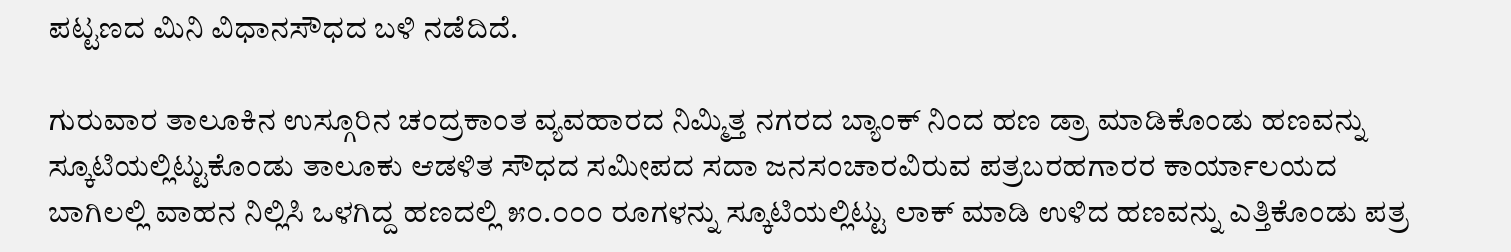ಪಟ್ಟಣದ ಮಿನಿ ವಿಧಾನಸೌಧದ ಬಳಿ ನಡೆದಿದೆ.

ಗುರುವಾರ ತಾಲೂಕಿನ ಉಸ್ಗೂರಿನ ಚಂದ್ರಕಾಂತ ವ್ಯವಹಾರದ ನಿಮ್ಮಿತ್ತ ನಗರದ ಬ್ಯಾಂಕ್ ನಿಂದ ಹಣ ಡ್ರಾ ಮಾಡಿಕೊಂಡು ಹಣವನ್ನು ಸ್ಕೂಟಿಯಲ್ಲಿಟ್ಟುಕೊಂಡು ತಾಲೂಕು ಆಡಳಿತ ಸೌಧದ ಸಮೀಪದ ಸದಾ ಜನಸಂಚಾರವಿರುವ ಪತ್ರಬರಹಗಾರರ ಕಾರ್ಯಾಲಯದ ಬಾಗಿಲಲ್ಲಿ ವಾಹನ ನಿಲ್ಲಿಸಿ ಒಳಗಿದ್ದ ಹಣದಲ್ಲಿ ೫೦.೦೦೦ ರೂಗಳನ್ನು ಸ್ಕೂಟಿಯಲ್ಲಿಟ್ಟು ಲಾಕ್ ಮಾಡಿ ಉಳಿದ ಹಣವನ್ನು ಎತ್ತಿಕೊಂಡು ಪತ್ರ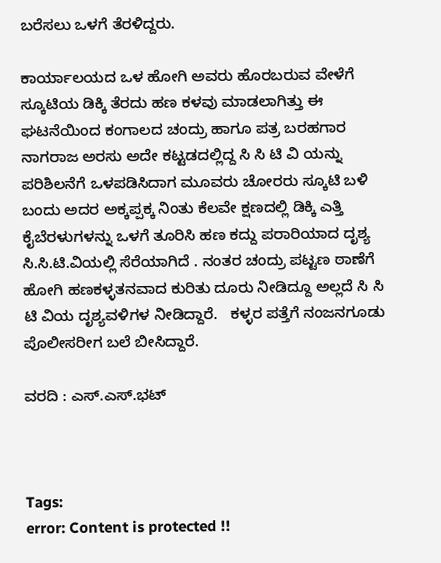ಬರೆಸಲು ಒಳಗೆ ತೆರಳಿದ್ದರು.

ಕಾರ್ಯಾಲಯದ ಒಳ ಹೋಗಿ ಅವರು ಹೊರಬರುವ ವೇಳೆಗೆ ಸ್ಕೂಟಿಯ ಡಿಕ್ಕಿ ತೆರದು ಹಣ ಕಳವು ಮಾಡಲಾಗಿತ್ತು ಈ ಘಟನೆಯಿಂದ ಕಂಗಾಲದ ಚಂದ್ರು ಹಾಗೂ ಪತ್ರ ಬರಹಗಾರ ನಾಗರಾಜ ಅರಸು ಅದೇ ಕಟ್ಟಡದಲ್ಲಿದ್ದ ಸಿ ಸಿ ಟಿ ವಿ ಯನ್ನು ಪರಿಶಿಲನೆಗೆ ಒಳಪಡಿಸಿದಾಗ ಮೂವರು ಚೋರರು ಸ್ಕೂಟಿ ಬಳಿ ಬಂದು ಅದರ ಅಕ್ಕಪ್ಪಕ್ಕ ನಿಂತು ಕೆಲವೇ ಕ್ಷಣದಲ್ಲಿ ಡಿಕ್ಕಿ ಎತ್ತಿ ಕೈಬೆರಳುಗಳನ್ನು ಒಳಗೆ ತೂರಿಸಿ ಹಣ ಕದ್ದು ಪರಾರಿಯಾದ ದೃಶ್ಯ ಸಿ.ಸಿ.ಟಿ.ವಿಯಲ್ಲಿ ಸೆರೆಯಾಗಿದೆ . ನಂತರ ಚಂದ್ರು ಪಟ್ಟಣ ಠಾಣೆಗೆ ಹೋಗಿ ಹಣಕಳ್ಳತನವಾದ ಕುರಿತು ದೂರು ನೀಡಿದ್ದೂ ಅಲ್ಲದೆ ಸಿ ಸಿ ಟಿ ವಿಯ ದೃಶ್ಯವಳಿಗಳ ನೀಡಿದ್ದಾರೆ.   ಕಳ್ಳರ ಪತ್ತೆಗೆ ನಂಜನಗೂಡು ಪೊಲೀಸರೀಗ ಬಲೆ ಬೀಸಿದ್ದಾರೆ.

ವರದಿ : ಎಸ್.ಎಸ್.ಭಟ್‌



Tags:
error: Content is protected !!